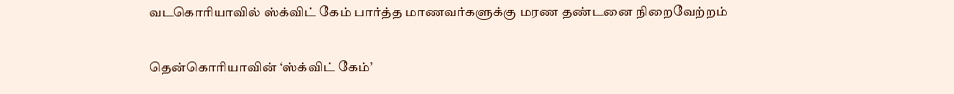வடகொரியாவில் ஸ்க்விட் கேம் பார்த்த மாணவர்களுக்கு மரண தண்டனை நிறைவேற்றம்

தென்கொரியாவின் ‘ஸ்க்விட் கேம்’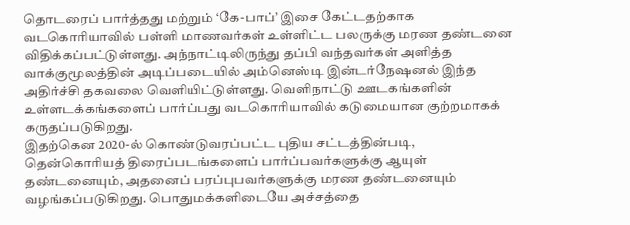தொடரைப் பார்த்தது மற்றும் ‘கே-பாப்’ இசை கேட்டதற்காக வடகொரியாவில் பள்ளி மாணவர்கள் உள்ளிட்ட பலருக்கு மரண தண்டனை விதிக்கப்பட்டுள்ளது. அந்நாட்டிலிருந்து தப்பி வந்தவர்கள் அளித்த வாக்குமூலத்தின் அடிப்படையில் அம்னெஸ்டி இன்டர்நேஷனல் இந்த அதிர்ச்சி தகவலை வெளியிட்டுள்ளது. வெளிநாட்டு ஊடகங்களின் உள்ளடக்கங்களைப் பார்ப்பது வடகொரியாவில் கடுமையான குற்றமாகக் கருதப்படுகிறது.
இதற்கென 2020-ல் கொண்டுவரப்பட்ட புதிய சட்டத்தின்படி, தென்கொரியத் திரைப்படங்களைப் பார்ப்பவர்களுக்கு ஆயுள் தண்டனையும், அதனைப் பரப்புபவர்களுக்கு மரண தண்டனையும் வழங்கப்படுகிறது. பொதுமக்களிடையே அச்சத்தை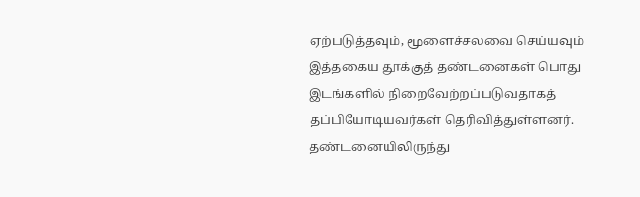ஏற்படுத்தவும், மூளைச்சலவை செய்யவும் இத்தகைய தூக்குத் தண்டனைகள் பொது இடங்களில் நிறைவேற்றப்படுவதாகத் தப்பியோடியவர்கள் தெரிவித்துள்ளனர். தண்டனையிலிருந்து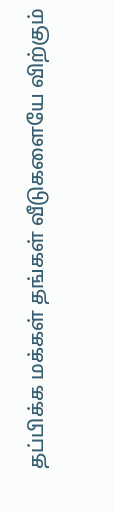தப்பிக்க மக்கள் தங்கள் வீடுகளையே விற்கும்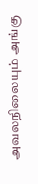அவலநிலையும் அங்கு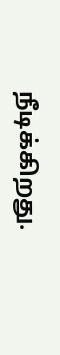நீடிக்கிறது.